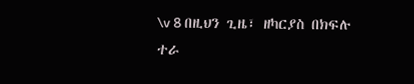\v 8 በዚህን ጊዜ፣ ዘካርያስ በክፍሉ ተራ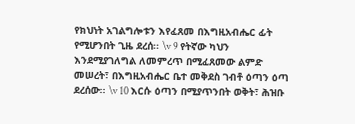የክህነት አገልግሎቱን እየፈጸመ በእግዚአብሔር ፊት የሚሆንበት ጊዜ ደረሰ፡፡ \v 9 የትኛው ካህን እንደሚያገለግል ለመምረጥ በሚፈጸመው ልምድ መሠረት፣ በእግዚአብሔር ቤተ መቅደስ ገብቶ ዕጣን ዕጣ ደረሰው፡፡ \v 10 እርሱ ዕጣን በሚያጥንበት ወቅት፣ ሕዝቡ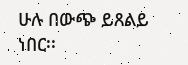ሁሉ በውጭ ይጸልይ ነበር፡፡